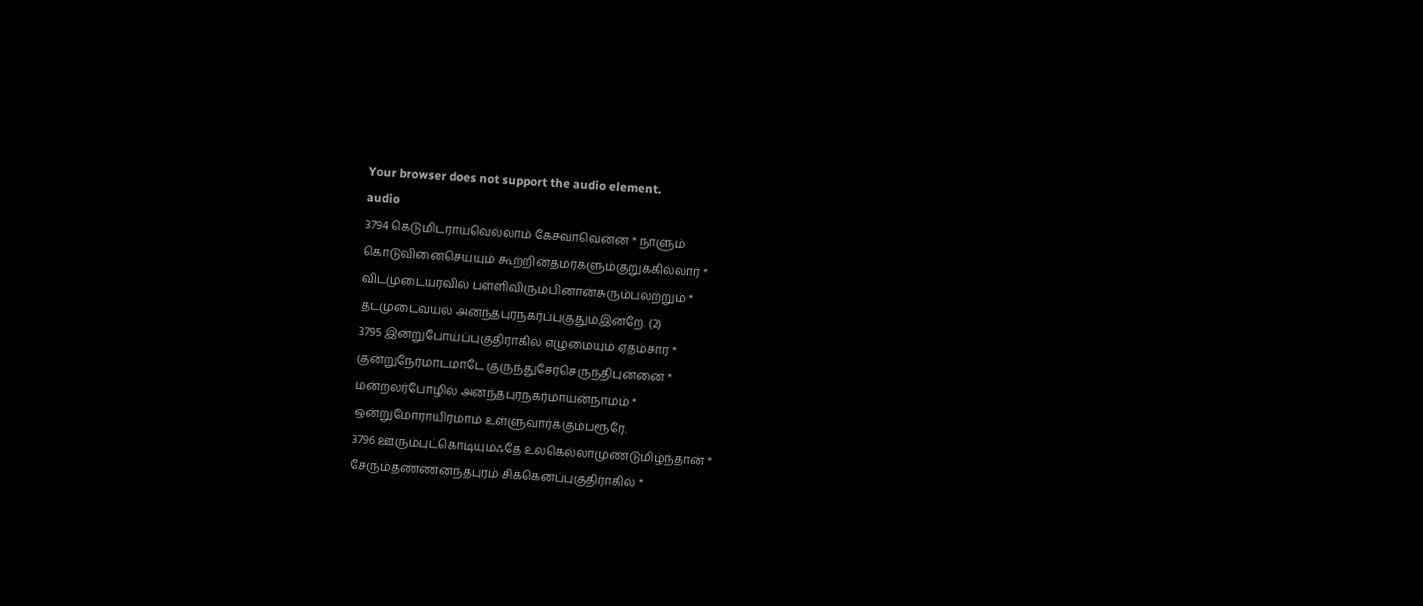Your browser does not support the audio element.
audio
3794 கெடுமிடராயவெல்லாம் கேசவாவென்ன * நாளும்
கொடுவினைசெய்யும் கூற்றின்தமர்களும்குறுககில்லார் *
விடமுடையரவில் பள்ளிவிரும்பினான்சுரும்பலற்றும் *
தடமுடைவயல் அனந்தபுரநகர்ப்புகுதும்இன்றே. (2)
3795 இன்றுபோய்ப்புகுதிராகில் எழுமையும் ஏதம்சார *
குன்றுநேர்மாடமாடே குருந்துசேர்செருந்திபுன்னை *
மன்றலர்போழில் அனந்தபுரநகர்மாயன்நாமம் *
ஒன்றுமோராயிரமாம் உள்ளுவார்க்கும்பரூரே.
3796 ஊரும்புட்கொடியுமஃதே உலகெல்லாமுண்டுமிழ்ந்தான் *
சேரும்தண்ணனந்தபுரம் சிக்கெனப்புகுதிராகில் *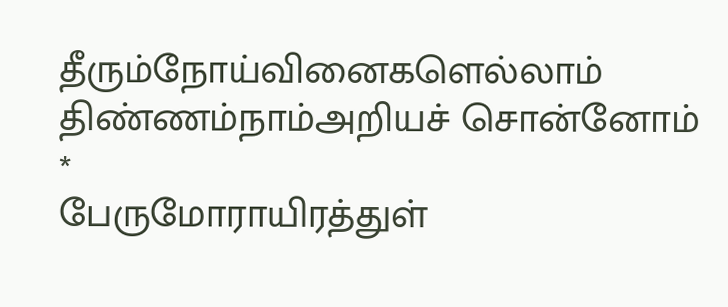தீரும்நோய்வினைகளெல்லாம் திண்ணம்நாம்அறியச் சொன்னோம் *
பேருமோராயிரத்துள்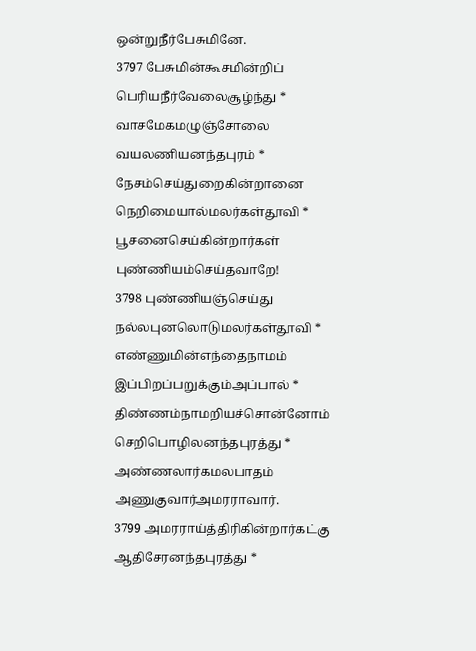ஒன்றுநீர்பேசுமினே.
3797 பேசுமின்கூசமின்றிப் பெரியநீர்வேலைசூழ்ந்து *
வாசமேகமழுஞ்சோலை வயலணியனந்தபுரம் *
நேசம்செய்துறைகின்றானை நெறிமையால்மலர்கள்தூவி *
பூசனைசெய்கின்றார்கள் புண்ணியம்செய்தவாறே!
3798 புண்ணியஞ்செய்து நல்லபுனலொடுமலர்கள்தூவி *
எண்ணுமின்எந்தைநாமம் இப்பிறப்பறுக்கும்அப்பால் *
திண்ணம்நாமறியச்சொன்னோம் செறிபொழிலனந்தபுரத்து *
அண்ணலார்கமலபாதம் அணுகுவார்அமரராவார்.
3799 அமரராய்த்திரிகின்றார்கட்கு ஆதிசேரனந்தபுரத்து *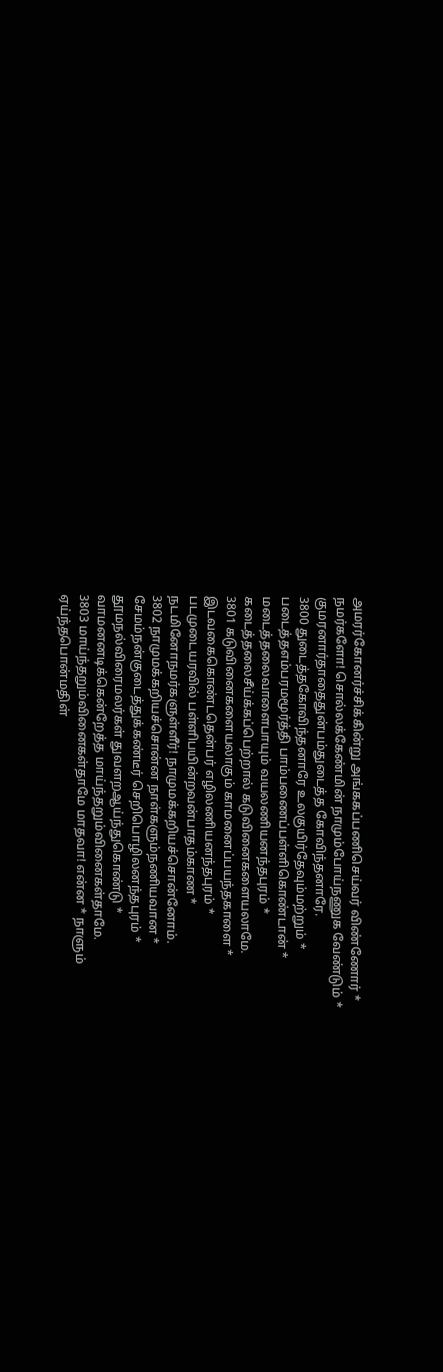அமரர்கோனர்ச்சிக்கின்று அங்ககப்பணிசெய்வர் விண்ணோர் *
நமர்களோ! சொல்லக்கேண்மின் நாமும்போய்நணுக வேண்டும் *
குமரனார்தாதைதுன்பம்துடைத்த கோவிந்தனாரே.
3800 துடைத்தகோவிந்தனாரே உலகுயிர்தேவும்மற்றும் *
படைத்தஎம்பரமமூர்த்தி பாம்பணைப்பள்ளிகொண்டான் *
மடைத்தலைவாளைபாயும் வயலணியனந்தபுரம் *
கடைத்தலைசீய்க்கப்பெற்றால் கடுவினைகளையலாமே.
3801 கடுவினைகளையலாகும் காமனைப்பயந்தகாளை *
இடவகைகொண்டதென்பர் எழிலணியனந்தபுரம் *
படமுடையரவில் பள்ளிபயின்றவன்பாதம்காண *
நடமினோநமர்களுள்ளீர்! நாமுமக்கறியச்சொன்னோம்.
3802 நாமுமக்கறியச்சொன்ன நாள்களும்நணியவான *
சேமம்நன்குடைத்துக்கண்டீர் செறிபொழிலனந்தபுரம் *
தூமநல்விரைமலர்கள் துவளறஆய்ந்துகொண்டு *
வாமனனடிக்கென்றேத்த மாய்ந்தறும்வினைகள்தாமே.
3803 மாய்ந்தறும்வினைகள்தாமே மாதவா! என்ன * நாளும்
ஏய்ந்தபொன்மதிள்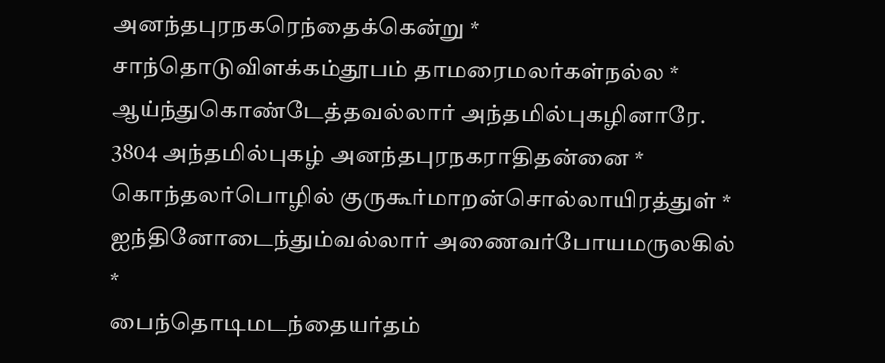அனந்தபுரநகரெந்தைக்கென்று *
சாந்தொடுவிளக்கம்தூபம் தாமரைமலர்கள்நல்ல *
ஆய்ந்துகொண்டேத்தவல்லார் அந்தமில்புகழினாரே.
3804 அந்தமில்புகழ் அனந்தபுரநகராதிதன்னை *
கொந்தலர்பொழில் குருகூர்மாறன்சொல்லாயிரத்துள் *
ஐந்தினோடைந்தும்வல்லார் அணைவர்போயமருலகில் *
பைந்தொடிமடந்தையர்தம்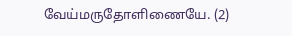வேய்மருதோளிணையே. (2)